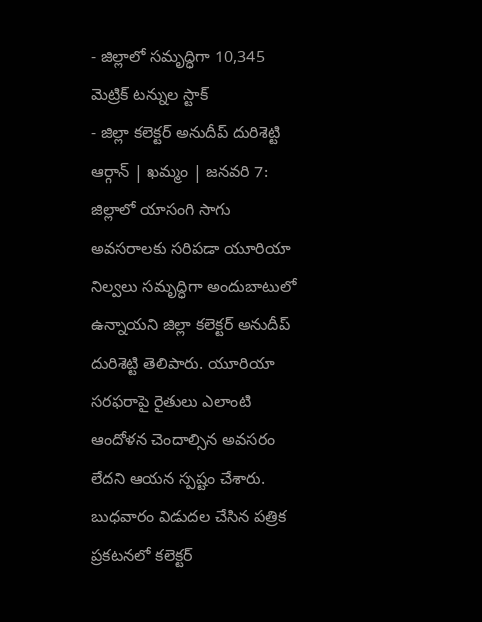- జిల్లాలో సమృద్ధిగా 10,345 మెట్రిక్ టన్నుల స్టాక్
- జిల్లా కలెక్టర్ అనుదీప్ దురిశెట్టి
ఆర్గాన్ | ఖమ్మం | జనవరి 7:
జిల్లాలో యాసంగి సాగు అవసరాలకు సరిపడా యూరియా నిల్వలు సమృద్ధిగా అందుబాటులో ఉన్నాయని జిల్లా కలెక్టర్ అనుదీప్ దురిశెట్టి తెలిపారు. యూరియా సరఫరాపై రైతులు ఎలాంటి ఆందోళన చెందాల్సిన అవసరం లేదని ఆయన స్పష్టం చేశారు.
బుధవారం విడుదల చేసిన పత్రిక ప్రకటనలో కలెక్టర్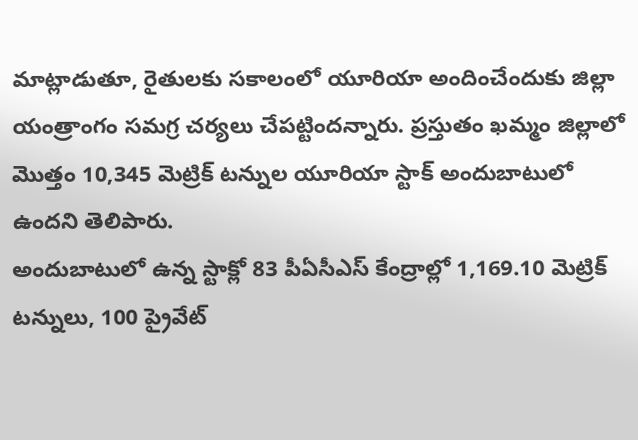మాట్లాడుతూ, రైతులకు సకాలంలో యూరియా అందించేందుకు జిల్లా యంత్రాంగం సమగ్ర చర్యలు చేపట్టిందన్నారు. ప్రస్తుతం ఖమ్మం జిల్లాలో మొత్తం 10,345 మెట్రిక్ టన్నుల యూరియా స్టాక్ అందుబాటులో ఉందని తెలిపారు.
అందుబాటులో ఉన్న స్టాక్లో 83 పీఏసీఎస్ కేంద్రాల్లో 1,169.10 మెట్రిక్ టన్నులు, 100 ప్రైవేట్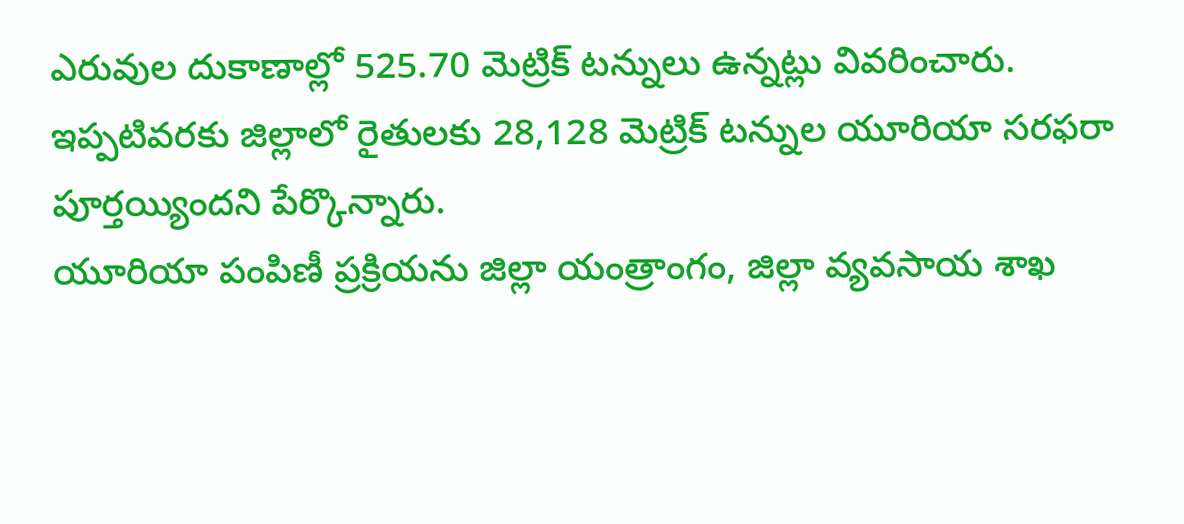ఎరువుల దుకాణాల్లో 525.70 మెట్రిక్ టన్నులు ఉన్నట్లు వివరించారు. ఇప్పటివరకు జిల్లాలో రైతులకు 28,128 మెట్రిక్ టన్నుల యూరియా సరఫరా పూర్తయ్యిందని పేర్కొన్నారు.
యూరియా పంపిణీ ప్రక్రియను జిల్లా యంత్రాంగం, జిల్లా వ్యవసాయ శాఖ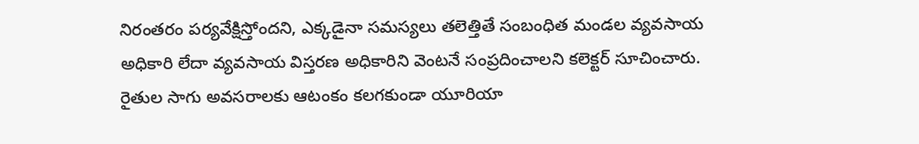నిరంతరం పర్యవేక్షిస్తోందని, ఎక్కడైనా సమస్యలు తలెత్తితే సంబంధిత మండల వ్యవసాయ అధికారి లేదా వ్యవసాయ విస్తరణ అధికారిని వెంటనే సంప్రదించాలని కలెక్టర్ సూచించారు.
రైతుల సాగు అవసరాలకు ఆటంకం కలగకుండా యూరియా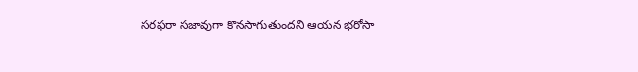సరఫరా సజావుగా కొనసాగుతుందని ఆయన భరోసా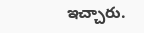ఇచ్చారు.